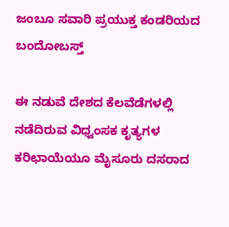ಜಂಬೂ ಸವಾರಿ ಪ್ರಯುಕ್ತ ಕಂಡರಿಯದ ಬಂದೋಬಸ್ತ್

ಈ ನಡುವೆ ದೇಶದ ಕೆಲವೆಡೆಗಳಲ್ಲಿ ನಡೆದಿರುವ ವಿಧ್ವಂಸಕ ಕೃತ್ಯಗಳ ಕರಿಛಾಯೆಯೂ ಮೈಸೂರು ದಸರಾದ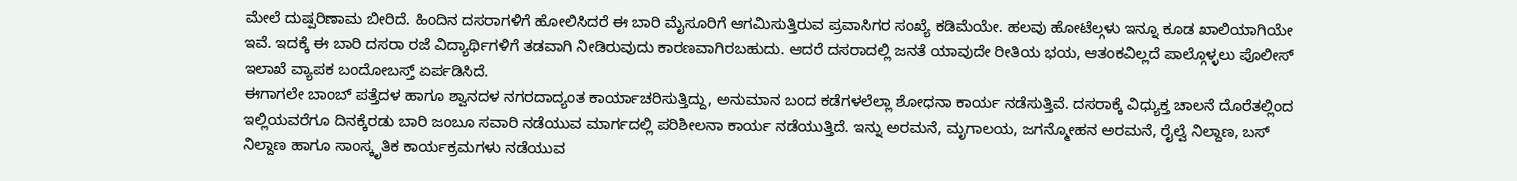ಮೇಲೆ ದುಷ್ಪರಿಣಾಮ ಬೀರಿದೆ. ಹಿಂದಿನ ದಸರಾಗಳಿಗೆ ಹೋಲಿಸಿದರೆ ಈ ಬಾರಿ ಮೈಸೂರಿಗೆ ಆಗಮಿಸುತ್ತಿರುವ ಪ್ರವಾಸಿಗರ ಸಂಖ್ಯೆ ಕಡಿಮೆಯೇ. ಹಲವು ಹೋಟೆಲ್ಗಳು ಇನ್ನೂ ಕೂಡ ಖಾಲಿಯಾಗಿಯೇ ಇವೆ. ಇದಕ್ಕೆ ಈ ಬಾರಿ ದಸರಾ ರಜೆ ವಿದ್ಯಾರ್ಥಿಗಳಿಗೆ ತಡವಾಗಿ ನೀಡಿರುವುದು ಕಾರಣವಾಗಿರಬಹುದು. ಆದರೆ ದಸರಾದಲ್ಲಿ ಜನತೆ ಯಾವುದೇ ರೀತಿಯ ಭಯ, ಆತಂಕವಿಲ್ಲದೆ ಪಾಲ್ಗೊಳ್ಳಲು ಪೊಲೀಸ್ ಇಲಾಖೆ ವ್ಯಾಪಕ ಬಂದೋಬಸ್ತ್ ಏರ್ಪಡಿಸಿದೆ.
ಈಗಾಗಲೇ ಬಾಂಬ್ ಪತ್ತೆದಳ ಹಾಗೂ ಶ್ವಾನದಳ ನಗರದಾದ್ಯಂತ ಕಾರ್ಯಾಚರಿಸುತ್ತಿದ್ದು, ಅನುಮಾನ ಬಂದ ಕಡೆಗಳಲೆಲ್ಲಾ ಶೋಧನಾ ಕಾರ್ಯ ನಡೆಸುತ್ತಿವೆ. ದಸರಾಕ್ಕೆ ವಿಧ್ಯುಕ್ತ ಚಾಲನೆ ದೊರೆತಲ್ಲಿಂದ ಇಲ್ಲಿಯವರೆಗೂ ದಿನಕ್ಕೆರಡು ಬಾರಿ ಜಂಬೂ ಸವಾರಿ ನಡೆಯುವ ಮಾರ್ಗದಲ್ಲಿ ಪರಿಶೀಲನಾ ಕಾರ್ಯ ನಡೆಯುತ್ತಿದೆ. ಇನ್ನು ಅರಮನೆ, ಮೃಗಾಲಯ, ಜಗನ್ಮೋಹನ ಅರಮನೆ, ರೈಲ್ವೆ ನಿಲ್ದಾಣ, ಬಸ್ ನಿಲ್ದಾಣ ಹಾಗೂ ಸಾಂಸ್ಕೃತಿಕ ಕಾರ್ಯಕ್ರಮಗಳು ನಡೆಯುವ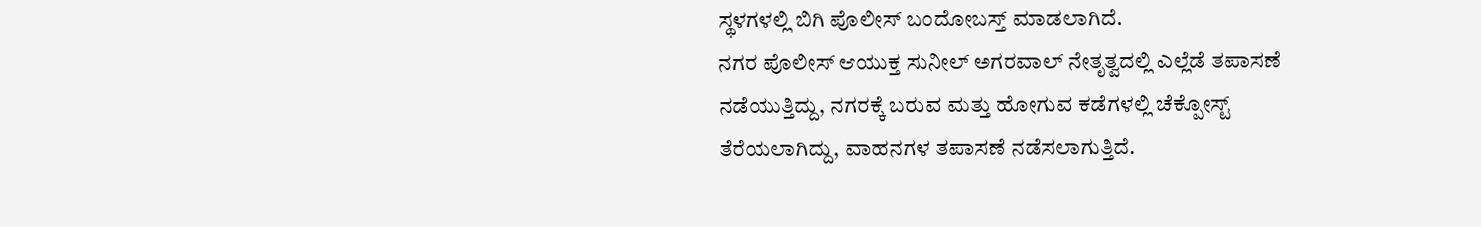ಸ್ಥಳಗಳಲ್ಲಿ ಬಿಗಿ ಪೊಲೀಸ್ ಬಂದೋಬಸ್ತ್ ಮಾಡಲಾಗಿದೆ.
ನಗರ ಪೊಲೀಸ್ ಆಯುಕ್ತ ಸುನೀಲ್ ಅಗರವಾಲ್ ನೇತೃತ್ವದಲ್ಲಿ ಎಲ್ಲೆಡೆ ತಪಾಸಣೆ ನಡೆಯುತ್ತಿದ್ದು, ನಗರಕ್ಕೆ ಬರುವ ಮತ್ತು ಹೋಗುವ ಕಡೆಗಳಲ್ಲಿ ಚೆಕ್ಪೋಸ್ಟ್ ತೆರೆಯಲಾಗಿದ್ದು, ವಾಹನಗಳ ತಪಾಸಣೆ ನಡೆಸಲಾಗುತ್ತಿದೆ.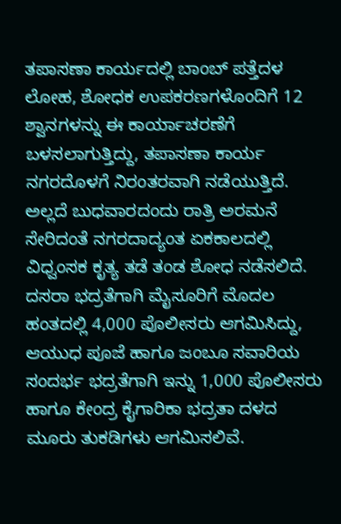ತಪಾಸಣಾ ಕಾರ್ಯದಲ್ಲಿ ಬಾಂಬ್ ಪತ್ತೆದಳ ಲೋಹ, ಶೋಧಕ ಉಪಕರಣಗಳೊಂದಿಗೆ 12 ಶ್ವಾನಗಳನ್ನು ಈ ಕಾರ್ಯಾಚರಣೆಗೆ ಬಳಸಲಾಗುತ್ತಿದ್ದು, ತಪಾಸಣಾ ಕಾರ್ಯ ನಗರದೊಳಗೆ ನಿರಂತರವಾಗಿ ನಡೆಯುತ್ತಿದೆ. ಅಲ್ಲದೆ ಬುಧವಾರದಂದು ರಾತ್ರಿ ಅರಮನೆ ಸೇರಿದಂತೆ ನಗರದಾದ್ಯಂತ ಏಕಕಾಲದಲ್ಲಿ ವಿಧ್ವಂಸಕ ಕೃತ್ಯ ತಡೆ ತಂಡ ಶೋಧ ನಡೆಸಲಿದೆ.
ದಸರಾ ಭದ್ರತೆಗಾಗಿ ಮೈಸೂರಿಗೆ ಮೊದಲ ಹಂತದಲ್ಲಿ 4,000 ಪೊಲೀಸರು ಆಗಮಿಸಿದ್ದು, ಆಯುಧ ಪೂಜೆ ಹಾಗೂ ಜಂಬೂ ಸವಾರಿಯ ಸಂದರ್ಭ ಭದ್ರತೆಗಾಗಿ ಇನ್ನು 1,000 ಪೊಲೀಸರು ಹಾಗೂ ಕೇಂದ್ರ ಕೈಗಾರಿಕಾ ಭದ್ರತಾ ದಳದ ಮೂರು ತುಕಡಿಗಳು ಆಗಮಿಸಲಿವೆ.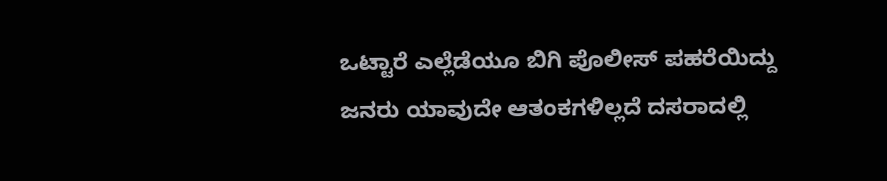ಒಟ್ಟಾರೆ ಎಲ್ಲೆಡೆಯೂ ಬಿಗಿ ಪೊಲೀಸ್ ಪಹರೆಯಿದ್ದು ಜನರು ಯಾವುದೇ ಆತಂಕಗಳಿಲ್ಲದೆ ದಸರಾದಲ್ಲಿ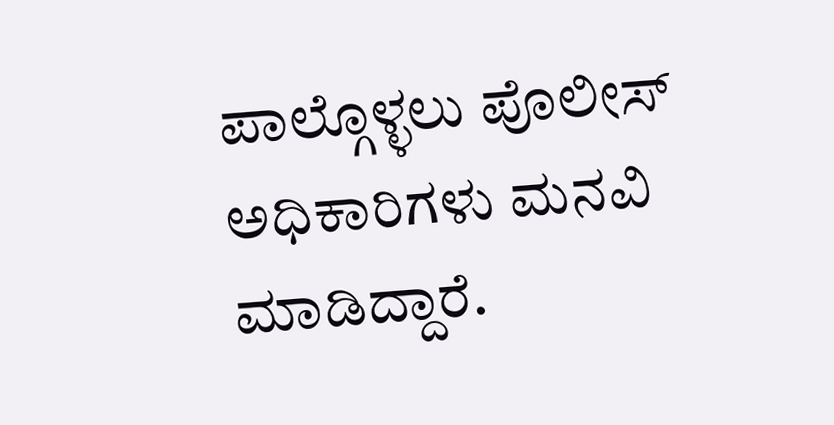ಪಾಲ್ಗೊಳ್ಳಲು ಪೊಲೀಸ್ ಅಧಿಕಾರಿಗಳು ಮನವಿ ಮಾಡಿದ್ದಾರೆ.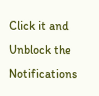Click it and Unblock the Notifications